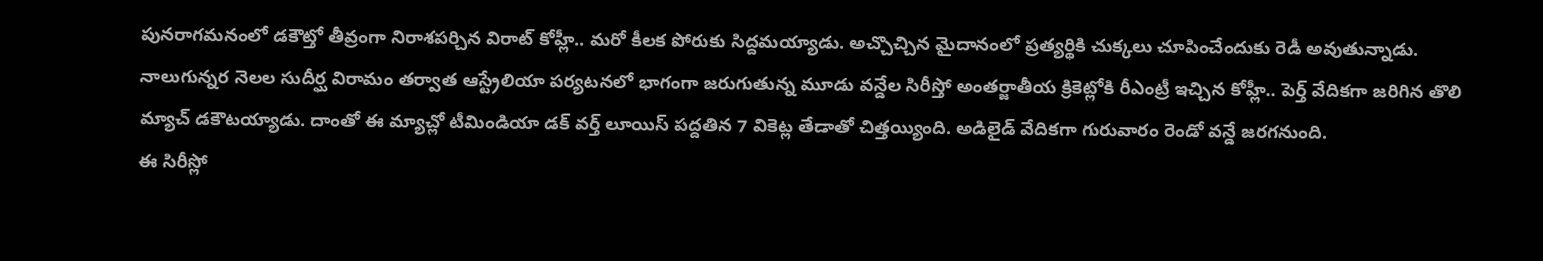పునరాగమనంలో డకౌట్తో తీవ్రంగా నిరాశపర్చిన విరాట్ కోహ్లీ.. మరో కీలక పోరుకు సిద్దమయ్యాడు. అచ్చొచ్చిన మైదానంలో ప్రత్యర్థికి చుక్కలు చూపించేందుకు రెడీ అవుతున్నాడు. నాలుగున్నర నెలల సుదీర్ఘ విరామం తర్వాత ఆస్ట్రేలియా పర్యటనలో భాగంగా జరుగుతున్న మూడు వన్డేల సిరీస్తో అంతర్జాతీయ క్రికెట్లోకి రీఎంట్రీ ఇచ్చిన కోహ్లీ.. పెర్త్ వేదికగా జరిగిన తొలి మ్యాచ్ డకౌటయ్యాడు. దాంతో ఈ మ్యాచ్లో టీమిండియా డక్ వర్త్ లూయిస్ పద్దతిన 7 వికెట్ల తేడాతో చిత్తయ్యింది. అడిలైడ్ వేదికగా గురువారం రెండో వన్డే జరగనుంది.
ఈ సిరీస్లో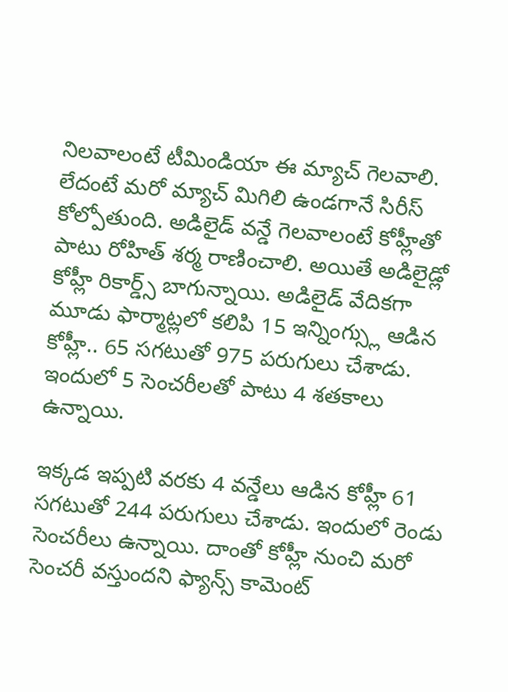నిలవాలంటే టీమిండియా ఈ మ్యాచ్ గెలవాలి. లేదంటే మరో మ్యాచ్ మిగిలి ఉండగానే సిరీస్ కోల్పోతుంది. అడిలైడ్ వన్డే గెలవాలంటే కోహ్లీతో పాటు రోహిత్ శర్మ రాణించాలి. అయితే అడిలైడ్లో కోహ్లీ రికార్డ్స్ బాగున్నాయి. అడిలైడ్ వేదికగా మూడు ఫార్మాట్లలో కలిపి 15 ఇన్నింగ్స్లు ఆడిన కోహ్లీ.. 65 సగటుతో 975 పరుగులు చేశాడు. ఇందులో 5 సెంచరీలతో పాటు 4 శతకాలు ఉన్నాయి.

ఇక్కడ ఇప్పటి వరకు 4 వన్డేలు ఆడిన కోహ్లీ 61 సగటుతో 244 పరుగులు చేశాడు. ఇందులో రెండు సెంచరీలు ఉన్నాయి. దాంతో కోహ్లీ నుంచి మరో సెంచరీ వస్తుందని ఫ్యాన్స్ కామెంట్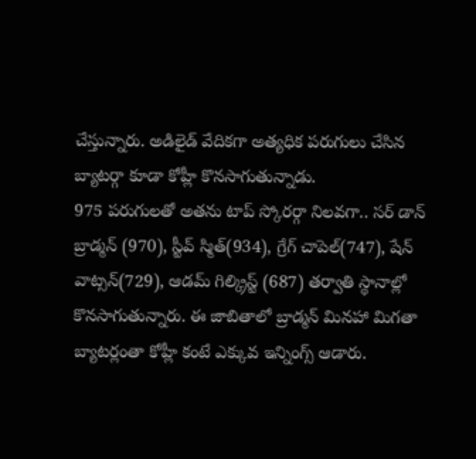చేస్తున్నారు. అడిలైడ్ వేదికగా అత్యధిక పరుగులు చేసిన బ్యాటర్గా కూడా కోహ్లీ కొనసాగుతున్నాడు.
975 పరుగులతో అతను టాప్ స్కోరర్గా నిలవగా.. సర్ డాన్ బ్రాడ్మన్ (970), స్టీవ్ స్మిత్(934), గ్రేగ్ చాపెల్(747), షేన్ వాట్సన్(729), ఆడమ్ గిల్క్రిస్ట్ (687) తర్వాతి స్థానాల్లో కొనసాగుతున్నారు. ఈ జాబితాలో బ్రాడ్మన్ మినహా మిగతా బ్యాటర్లంతా కోహ్లీ కంటే ఎక్కువ ఇన్నింగ్స్ ఆడారు.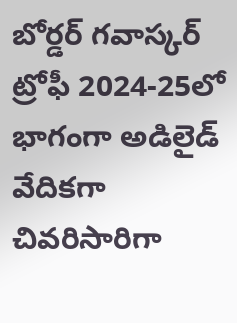బోర్డర్ గవాస్కర్ ట్రోఫీ 2024-25లో భాగంగా అడిలైడ్ వేదికగా చివరిసారిగా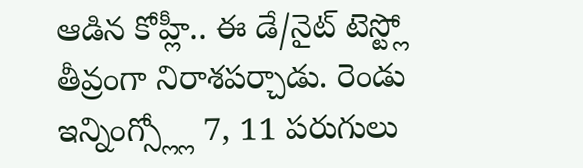ఆడిన కోహ్లీ.. ఈ డే/నైట్ టెస్ట్లో తీవ్రంగా నిరాశపర్చాడు. రెండు ఇన్నింగ్స్ల్లో 7, 11 పరుగులు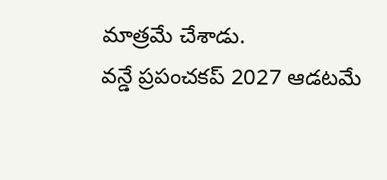మాత్రమే చేశాడు.
వన్డే ప్రపంచకప్ 2027 ఆడటమే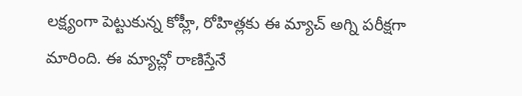లక్ష్యంగా పెట్టుకున్న కోహ్లీ, రోహిత్లకు ఈ మ్యాచ్ అగ్ని పరీక్షగా మారింది. ఈ మ్యాచ్లో రాణిస్తేనే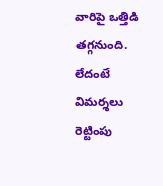వారిపై ఒత్తిడి తగ్గనుంది. లేదంటే విమర్శలు రెట్టింపు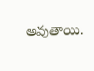అవుతాయి.